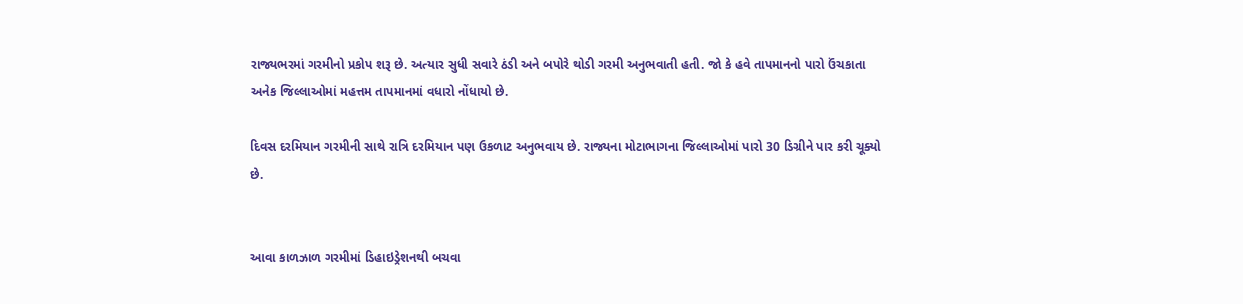રાજ્યભરમાં ગરમીનો પ્રકોપ શરૂ છે. અત્યાર સુધી સવારે ઠંડી અને બપોરે થોડી ગરમી અનુભવાતી હતી. જો કે હવે તાપમાનનો પારો ઉંચકાતા અનેક જિલ્લાઓમાં મહત્તમ તાપમાનમાં વધારો નોંધાયો છે.

દિવસ દરમિયાન ગરમીની સાથે રાત્રિ દરમિયાન પણ ઉકળાટ અનુભવાય છે. રાજ્યના મોટાભાગના જિલ્લાઓમાં પારો 30 ડિગ્રીને પાર કરી ચૂક્યો છે.


આવા કાળઝાળ ગરમીમાં ડિહાઇડ્રેશનથી બચવા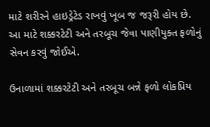માટે શરીરને હાઇડ્રેટેડ રાખવું ખૂબ જ જરૂરી હોય છે. આ માટે શક્કરટેટી અને તરબૂચ જેવા પાણીયુક્ત ફળોનું સેવન કરવું જોઈએ.

ઉનાળામાં શક્કરટેટી અને તરબૂચ બન્ને ફળો લોકપ્રિય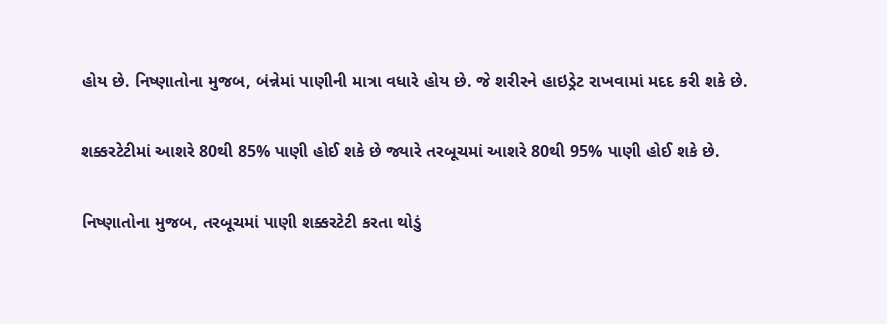હોય છે. નિષ્ણાતોના મુજબ, બંન્નેમાં પાણીની માત્રા વધારે હોય છે. જે શરીરને હાઇડ્રેટ રાખવામાં મદદ કરી શકે છે.

શક્કરટેટીમાં આશરે 80થી 85% પાણી હોઈ શકે છે જ્યારે તરબૂચમાં આશરે 80થી 95% પાણી હોઈ શકે છે.

નિષ્ણાતોના મુજબ, તરબૂચમાં પાણી શક્કરટેટી કરતા થોડું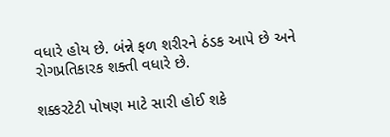વધારે હોય છે. બંન્ને ફળ શરીરને ઠંડક આપે છે અને રોગપ્રતિકારક શક્તી વધારે છે.

શક્કરટેટી પોષણ માટે સારી હોઈ શકે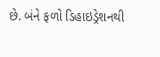છે. બંને ફળો ડિહાઇડ્રેશનથી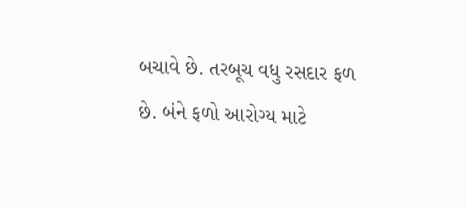બચાવે છે. તરબૂચ વધુ રસદાર ફળ છે. બંને ફળો આરોગ્ય માટે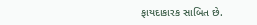ફાયદાકારક સાબિત છે.